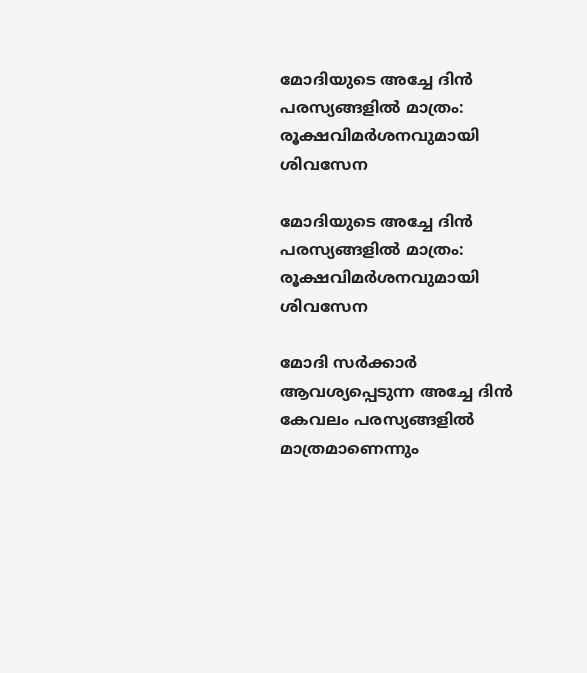മോദിയുടെ അച്ചേ ദിന്‍ പരസ്യങ്ങളില്‍ മാത്രം: രൂക്ഷവിമര്‍ശനവുമായി ശിവസേന

മോദിയുടെ അച്ചേ ദിന്‍ പരസ്യങ്ങളില്‍ മാത്രം: രൂക്ഷവിമര്‍ശനവുമായി ശിവസേന

മോദി സര്‍ക്കാര്‍ ആവശ്യപ്പെടുന്ന അച്ചേ ദിന്‍ കേവലം പരസ്യങ്ങളില്‍ മാത്രമാണെന്നും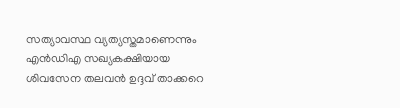സത്യാവസ്ഥ വ്യത്യസ്തമാണെന്നും എന്‍ഡിഎ സഖ്യകക്ഷിയായ ശിവസേന തലവന്‍ ഉദ്ദവ് താക്കറെ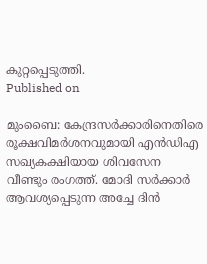കുറ്റപ്പെടുത്തി.
Published on

മുംബൈ: കേന്ദ്രസര്‍ക്കാരിനെതിരെ രൂക്ഷവിമര്‍ശനവുമായി എന്‍ഡിഎ സഖ്യകക്ഷിയായ ശിവസേന വീണ്ടും രംഗത്ത്. മോദി സര്‍ക്കാര്‍ ആവശ്യപ്പെടുന്ന അച്ചേ ദിന്‍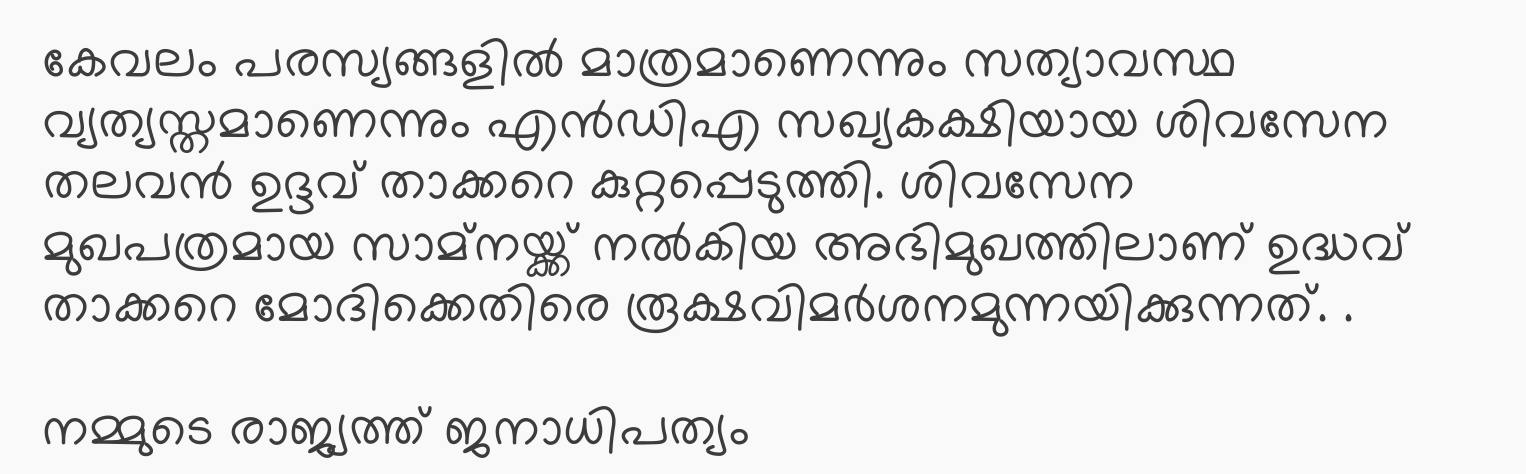കേവലം പരസ്യങ്ങളില്‍ മാത്രമാണെന്നും സത്യാവസ്ഥ വ്യത്യസ്തമാണെന്നും എന്‍ഡിഎ സഖ്യകക്ഷിയായ ശിവസേന തലവന്‍ ഉദ്ദവ് താക്കറെ കുറ്റപ്പെടുത്തി. ശിവസേന മുഖപത്രമായ സാമ്‌നയ്ക്ക് നല്‍കിയ അഭിമുഖത്തിലാണ് ഉദ്ധവ് താക്കറെ മോദിക്കെതിരെ രൂക്ഷവിമര്‍ശനമുന്നയിക്കുന്നത്. .

നമ്മുടെ രാജ്യത്ത് ജനാധിപത്യം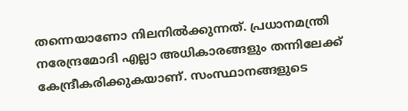തന്നെയാണോ നിലനില്‍ക്കുന്നത്. പ്രധാനമന്ത്രി നരേന്ദ്രമോദി എല്ലാ അധികാരങ്ങളും തന്നിലേക്ക് കേന്ദ്രീകരിക്കുകയാണ്. സംസ്ഥാനങ്ങളുടെ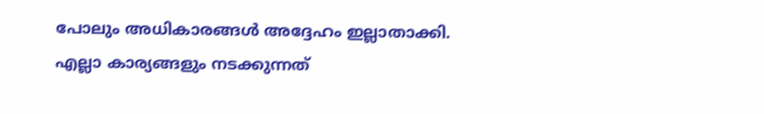പോലും അധികാരങ്ങള്‍ അദ്ദേഹം ഇല്ലാതാക്കി. എല്ലാ കാര്യങ്ങളും നടക്കുന്നത്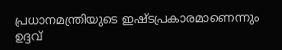പ്രധാനമന്ത്രിയുടെ ഇഷ്ടപ്രകാരമാണെന്നും ഉദ്ദവ്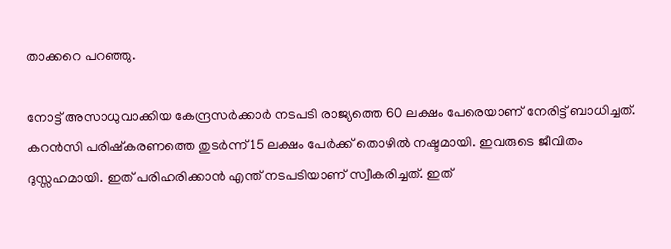താക്കറെ പറഞ്ഞു.

നോട്ട് അസാധുവാക്കിയ കേന്ദ്രസര്‍ക്കാര്‍ നടപടി രാജ്യത്തെ 60 ലക്ഷം പേരെയാണ് നേരിട്ട് ബാധിച്ചത്. കറന്‍സി പരിഷ്‌കരണത്തെ തുടര്‍ന്ന് 15 ലക്ഷം പേര്‍ക്ക് തൊഴില്‍ നഷ്ടമായി. ഇവരുടെ ജീവിതം ദുസ്സഹമായി. ഇത് പരിഹരിക്കാന്‍ എന്ത് നടപടിയാണ് സ്വീകരിച്ചത്. ഇത്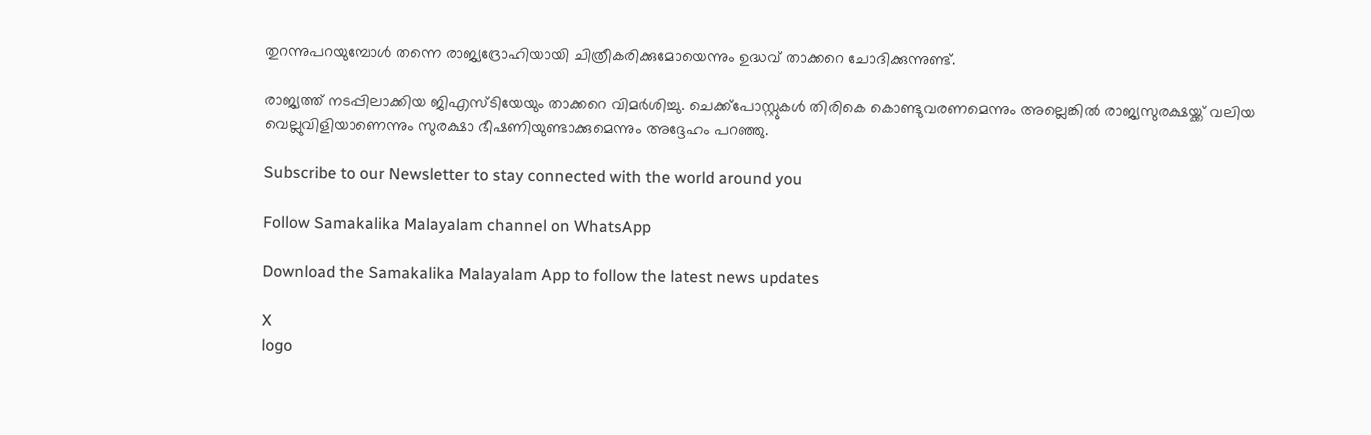തുറന്നുപറയുമ്പോള്‍ തന്നെ രാജ്യദ്രോഹിയായി ചിത്രീകരിക്കുമോയെന്നും ഉദ്ധവ് താക്കറെ ചോദിക്കുന്നുണ്ട്.

രാജ്യത്ത് നടപ്പിലാക്കിയ ജിഎസ്ടിയേയും താക്കറെ വിമര്‍ശിച്ചു. ചെക്ക്‌പോസ്റ്റുകള്‍ തിരികെ കൊണ്ടുവരണമെന്നും അല്ലെങ്കില്‍ രാജ്യസുരക്ഷയ്ക്ക് വലിയ വെല്ലുവിളിയാണെന്നും സുരക്ഷാ ഭീഷണിയുണ്ടാക്കുമെന്നും അദ്ദേഹം പറഞ്ഞു.

Subscribe to our Newsletter to stay connected with the world around you

Follow Samakalika Malayalam channel on WhatsApp

Download the Samakalika Malayalam App to follow the latest news updates

X
logo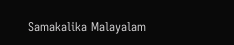Samakalika Malayalam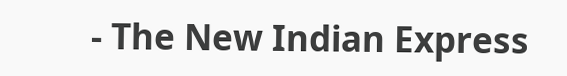- The New Indian Express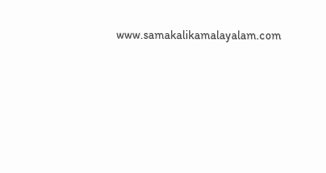www.samakalikamalayalam.com